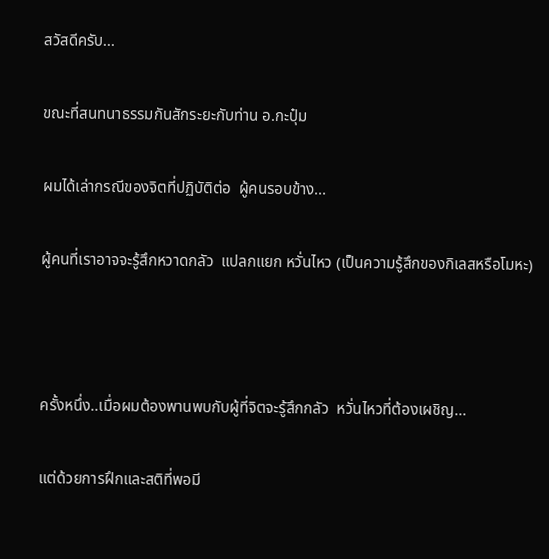สวัสดีครับ...

ขณะที่สนทนาธรรมกันสักระยะกับท่าน อ.กะปุ๋ม

ผมได้เล่ากรณีของจิตที่ปฏิบัติต่อ  ผู้คนรอบข้าง...

ผู้คนที่เราอาจจะรู้สึกหวาดกลัว  แปลกแยก หวั่นไหว (เป็นความรู้สึกของกิเลสหรือโมหะ)



ครั้งหนึ่ง..เมื่อผมต้องพานพบกับผู้ที่จิตจะรู้สึกกลัว  หวั่นไหวที่ต้องเผชิญ...

แต่ด้วยการฝึกและสติที่พอมี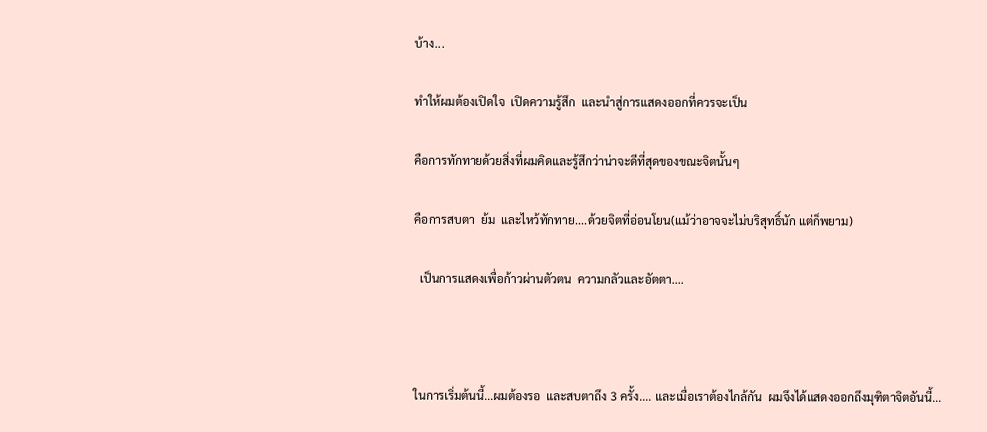บ้าง...

ทำให้ผมต้องเปิดใจ  เปิดความรู้สึก  และนำสู่การแสดงออกที่ควรจะเป็น

คือการทักทายด้วยสิ่งที่ผมคิดและรู้สึกว่าน่าจะดีที่สุดของขณะจิตนั้นๆ

คือการสบตา  ย้ม  และไหว้ทักทาย....ด้วยจิตที่อ่อนโยน(แม้ว่าอาจจะไม่บริสุทธิ์นัก แต่ก็พยาม)

  เป็นการแสดงเพื่อก้าวผ่านตัวตน  ความกลัวและอัตตา....



ในการเริ่มต้นนี้...ผมต้องรอ  และสบตาถึง 3 ครั้ง.... และเมื่อเราต้องไกล้กัน  ผมจึงได้แสดงออกถึงมุฑิตาจิตอันนี้...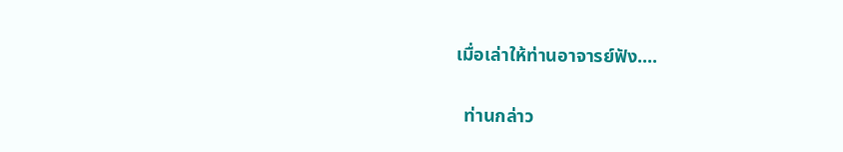เมื่อเล่าให้ท่านอาจารย์ฟัง....

  ท่านกล่าว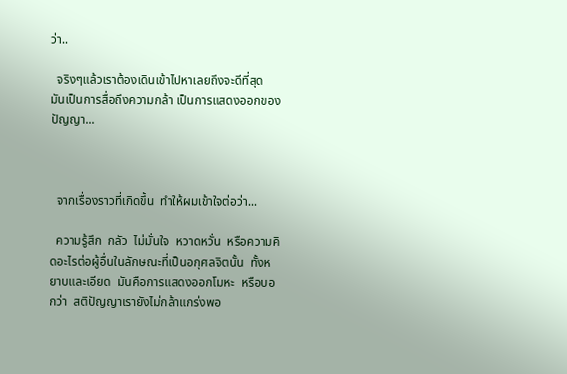ว่า..

  จริงๆแล้วเราต้องเดินเข้าไปหาเลยถึงจะดีที่สุด  มันเป็นการสื่อถึงความกล้า เป็นการแสดงออกของปัญญา...



  จากเรื่องราวที่เกิดขึ้น  ทำให้ผมเข้าใจต่อว่า...

  ความรู้สึก  กลัว  ไม่มั่นใจ  หวาดหวั่น  หรือความคิดอะไรต่อผู้อื่นในลักษณะที่เป็นอกุศลจิตนั้น  ทั้งหยาบและเอียด  มันคือการแสดงออกโมหะ  หรือบอกว่า  สติปัญญาเรายังไม่กล้าแกร่งพอ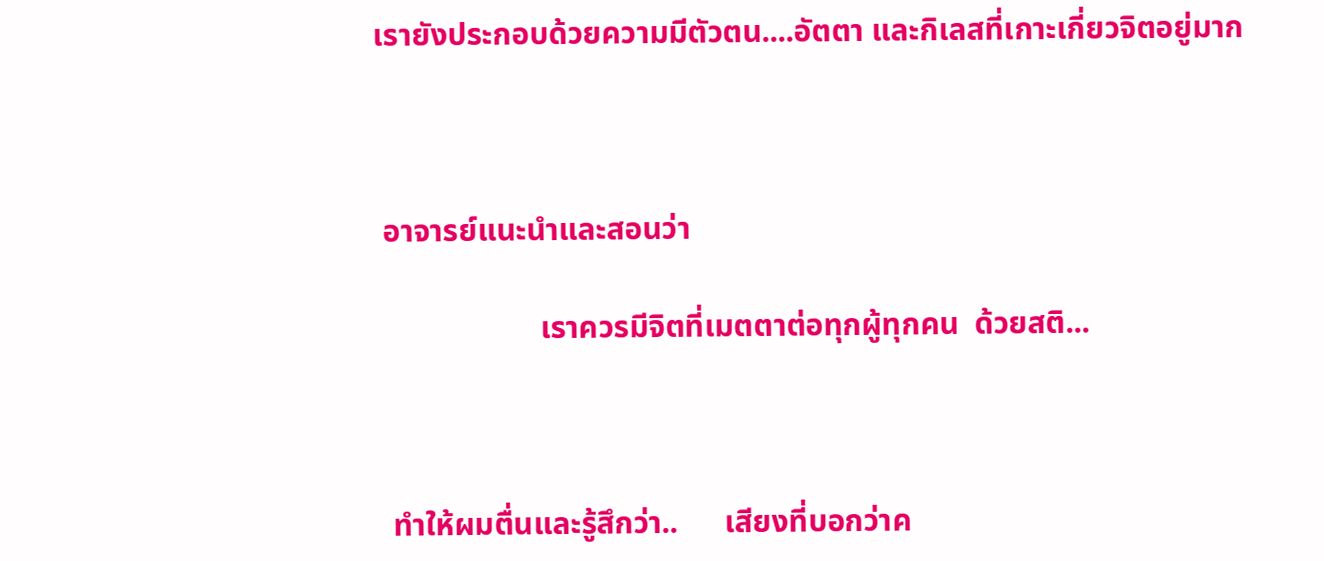เรายังประกอบด้วยความมีตัวตน....อัตตา และกิเลสที่เกาะเกี่ยวจิตอยู่มาก



 อาจารย์แนะนำและสอนว่า

                     เราควรมีจิตที่เมตตาต่อทุกผู้ทุกคน  ด้วยสติ...



  ทำให้ผมตื่นและรู้สึกว่า..      เสียงที่บอกว่าค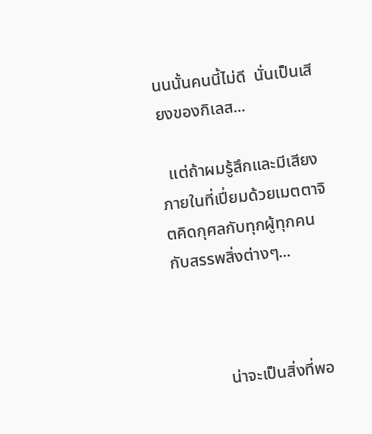นนนั้นคนนี้ไม่ดี  นั่นเป็นเสียงของกิเลส...

  แต่ถ้าผมรู้สึกและมีเสียงภายในที่เปี่ยมด้วยเมตตาจิตคิดกุศลกับทุกผู้ทุกคน  กับสรรพสิ่งต่างๆ...



            น่าจะเป็นสิ่งที่พอ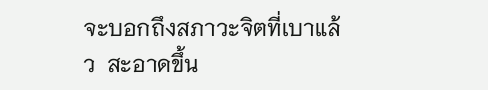จะบอกถึงสภาวะจิตที่เบาแล้ว  สะอาดขึ้น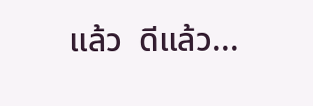แล้ว  ดีแล้ว...